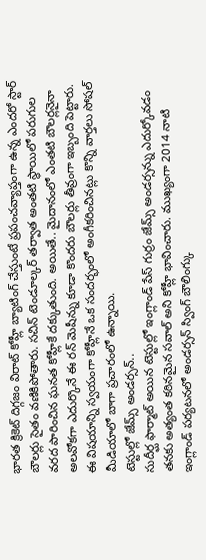భారత క్రికెట్ దిగ్గజం విరాట్ కోహ్లీ బ్యాటింగ్ చేస్తుంటే ప్రపంచవ్యాప్తంగా ఉన్న ఎందరో స్టార్ బౌలర్లు సైతం వణికిపోతారు. సచిన్ టెండూల్కర్ తర్వాత అంతటి స్థాయిలో పరుగుల వరద పారించిన ఘనత కోహ్లీకే దక్కుతుంది. అయితే.. మైదానంలో ఎంతటి బౌలర్లనైనా అలవోకగా ఎదుర్కొనే ఈ రన్ మెషీన్ను కూడా కొందరు బౌలర్లు తీవ్రంగా ఇబ్బంది పెట్టారు. ఈ విషయాన్ని స్వయంగా కోహ్లీనే ఒక సందర్భంలో అంగీకరించినట్లు కొన్ని వార్తలు సోషల్ మీడియాలో బాగా ప్రచారంలో ఉన్నాయి.
టెస్టుల్లో జేమ్స్ అండర్సన్..
సుదీర్ఘ ఫార్మాట్ అయిన టెస్టుల్లో ఇంగ్లాండ్ పేస్ గుర్రం జేమ్స్ అండర్సన్ను ఎదుర్కోవడం తనకు అత్యంత కఠినమైన సవాల్ అని కోహ్లీ భావించారు. ముఖ్యంగా 2014 నాటి ఇంగ్లాండ్ పర్యటనలో అండర్సన్ స్వింగ్ బౌలింగ్కు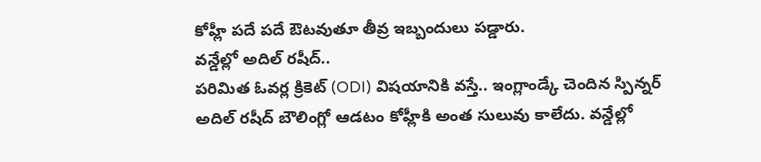కోహ్లీ పదే పదే ఔటవుతూ తీవ్ర ఇబ్బందులు పడ్డారు.
వన్డేల్లో అదిల్ రషీద్..
పరిమిత ఓవర్ల క్రికెట్ (ODI) విషయానికి వస్తే.. ఇంగ్లాండ్కే చెందిన స్పిన్నర్ అదిల్ రషీద్ బౌలింగ్లో ఆడటం కోహ్లీకి అంత సులువు కాలేదు. వన్డేల్లో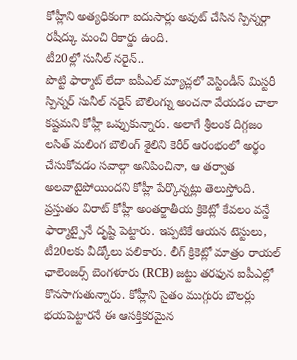కోహ్లీని అత్యధికంగా ఐదుసార్లు అవుట్ చేసిన స్పిన్నర్గా రషీద్కు మంచి రికార్డు ఉంది.
టీ20ల్లో సునీల్ నరైన్..
పొట్టి ఫార్మాట్ లేదా ఐపీఎల్ మ్యాచ్లలో వెస్టిండీస్ మిస్టరీ స్పిన్నర్ సునీల్ నరైన్ బౌలింగ్ను అంచనా వేయడం చాలా కష్టమని కోహ్లీ ఒప్పుకున్నారు. అలాగే శ్రీలంక దిగ్గజం లసిత్ మలింగ బౌలింగ్ శైలిని కెరీర్ ఆరంభంలో అర్థం చేసుకోవడం సవాల్గా అనిపించినా, ఆ తర్వాత అలవాటైపోయిందని కోహ్లీ పేర్కొన్నట్లు తెలుస్తోంది.
ప్రస్తుతం విరాట్ కోహ్లీ అంతర్జాతీయ క్రికెట్లో కేవలం వన్డే ఫార్మాట్పైనే దృష్టి పెట్టారు. ఇప్పటికే ఆయన టెస్టులు, టీ20లకు వీడ్కోలు పలికారు. లీగ్ క్రికెట్లో మాత్రం రాయల్ ఛాలెంజర్స్ బెంగళూరు (RCB) జట్టు తరఫున ఐపీఎల్లో కొనసాగుతున్నారు. కోహ్లీని సైతం ముగ్గురు బౌలర్లు భయపెట్టారనే ఈ ఆసక్తికరమైన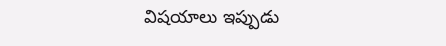విషయాలు ఇప్పుడు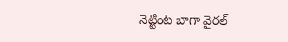నెట్టింట బాగా వైరల్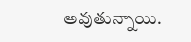అవుతున్నాయి.